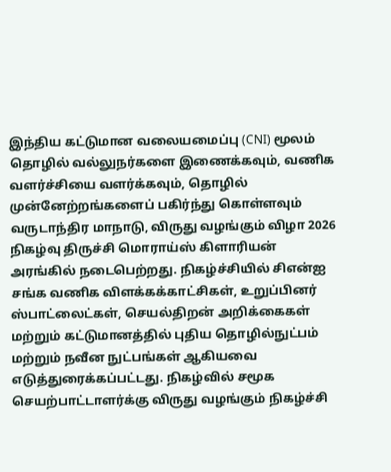இந்திய கட்டுமான வலையமைப்பு (CNI) மூலம் தொழில் வல்லுநர்களை இணைக்கவும், வணிக வளர்ச்சியை வளர்க்கவும், தொழில் முன்னேற்றங்களைப் பகிர்ந்து கொள்ளவும் வருடாந்திர மாநாடு, விருது வழங்கும் விழா 2026 நிகழ்வு திருச்சி மொராய்ஸ் கிளாரியன் அரங்கில் நடைபெற்றது. நிகழ்ச்சியில் சிஎன்ஐ சங்க வணிக விளக்கக்காட்சிகள், உறுப்பினர் ஸ்பாட்லைட்கள், செயல்திறன் அறிக்கைகள் மற்றும் கட்டுமானத்தில் புதிய தொழில்நுட்பம் மற்றும் நவீன நுட்பங்கள் ஆகியவை எடுத்துரைக்கப்பட்டது. நிகழ்வில் சமூக செயற்பாட்டாளர்க்கு விருது வழங்கும் நிகழ்ச்சி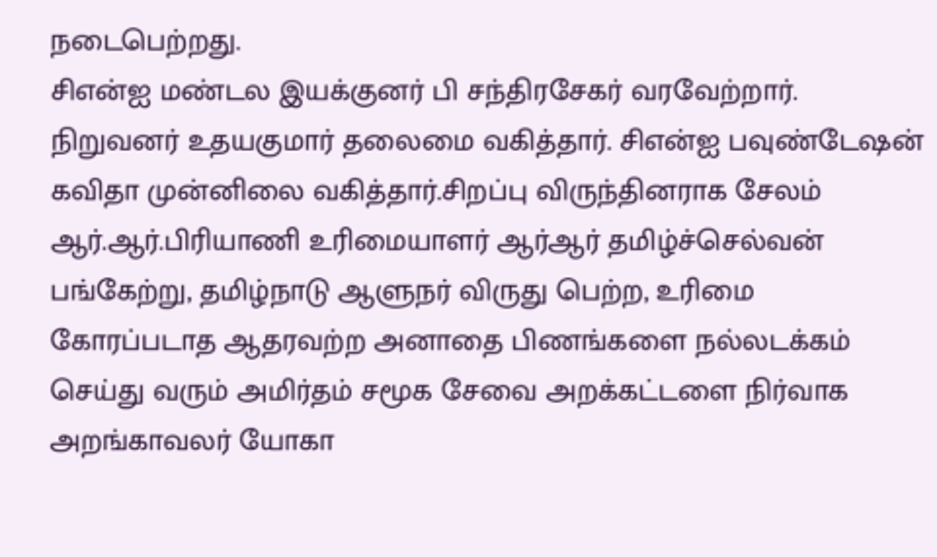நடைபெற்றது.
சிஎன்ஐ மண்டல இயக்குனர் பி சந்திரசேகர் வரவேற்றார். நிறுவனர் உதயகுமார் தலைமை வகித்தார். சிஎன்ஐ பவுண்டேஷன் கவிதா முன்னிலை வகித்தார்.சிறப்பு விருந்தினராக சேலம் ஆர்.ஆர்.பிரியாணி உரிமையாளர் ஆர்ஆர் தமிழ்ச்செல்வன் பங்கேற்று, தமிழ்நாடு ஆளுநர் விருது பெற்ற, உரிமை கோரப்படாத ஆதரவற்ற அனாதை பிணங்களை நல்லடக்கம் செய்து வரும் அமிர்தம் சமூக சேவை அறக்கட்டளை நிர்வாக அறங்காவலர் யோகா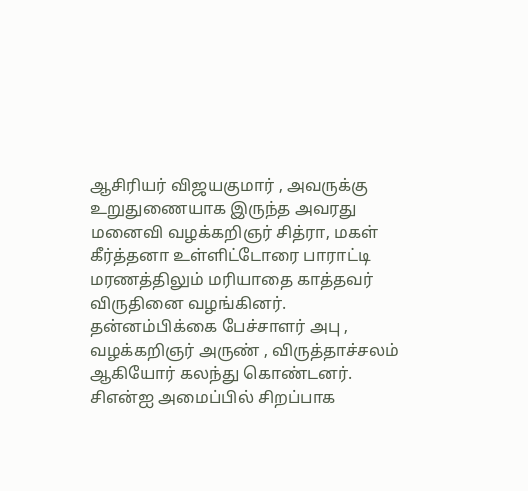ஆசிரியர் விஜயகுமார் , அவருக்கு உறுதுணையாக இருந்த அவரது மனைவி வழக்கறிஞர் சித்ரா, மகள் கீர்த்தனா உள்ளிட்டோரை பாராட்டி மரணத்திலும் மரியாதை காத்தவர் விருதினை வழங்கினர். தன்னம்பிக்கை பேச்சாளர் அபு , வழக்கறிஞர் அருண் , விருத்தாச்சலம் ஆகியோர் கலந்து கொண்டனர். சிஎன்ஐ அமைப்பில் சிறப்பாக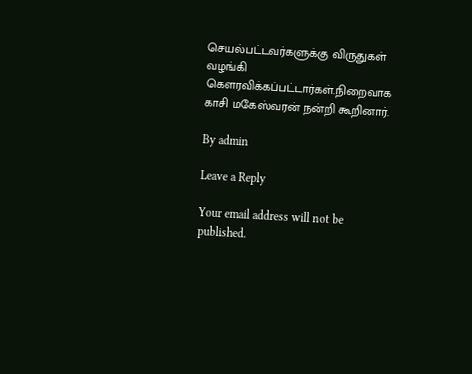செயல்பட்டவர்களுக்கு விருதுகள் வழங்கி கௌரவிக்கப்பட்டார்கள்.நிறைவாக காசி மகேஸ்வரன் நன்றி கூறினார்.

By admin

Leave a Reply

Your email address will not be published.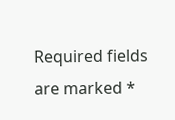Required fields are marked *